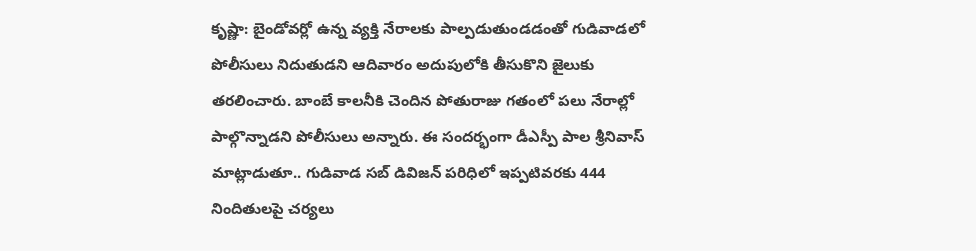కృష్ణా: బైండోవర్లో ఉన్న వ్యక్తి నేరాలకు పాల్పడుతుండడంతో గుడివాడలో పోలీసులు నిదుతుడని ఆదివారం అదుపులోకి తీసుకొని జైలుకు తరలించారు. బాంబే కాలనీకి చెందిన పోతురాజు గతంలో పలు నేరాల్లో పాల్గొన్నాడని పోలీసులు అన్నారు. ఈ సందర్భంగా డీఎస్పీ పాల శ్రీనివాస్ మాట్లాడుతూ.. గుడివాడ సబ్ డివిజన్ పరిధిలో ఇప్పటివరకు 444 నిందితులపై చర్యలు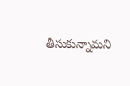తీసుకున్నామని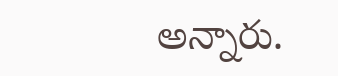అన్నారు.